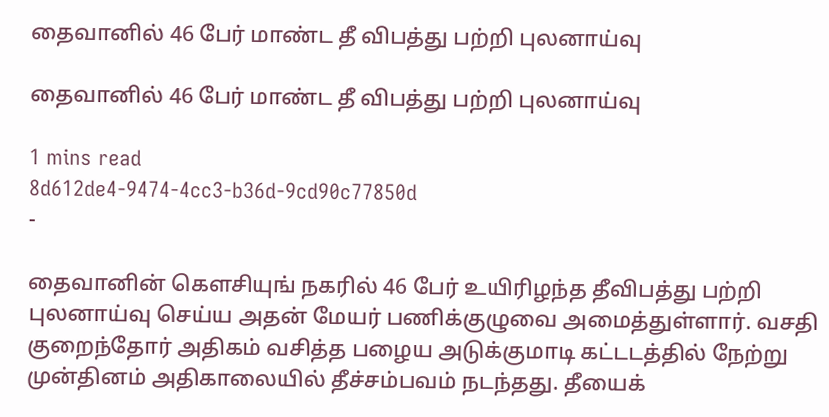தைவானில் 46 பேர் மாண்ட தீ விபத்து பற்றி புலனாய்வு

தைவானில் 46 பேர் மாண்ட தீ விபத்து பற்றி புலனாய்வு

1 mins read
8d612de4-9474-4cc3-b36d-9cd90c77850d
-

தைவானின் கெளசியுங் நகரில் 46 பேர் உயிரிழந்த தீவிபத்து பற்றி புலனாய்வு செய்ய அதன் மேயர் பணிக்குழுவை அமைத்துள்ளார். வசதி குறைந்தோர் அதிகம் வசித்த பழைய அடுக்குமாடி கட்டடத்தில் நேற்று முன்தினம் அதிகாலையில் தீச்சம்பவம் நடந்தது. தீயைக்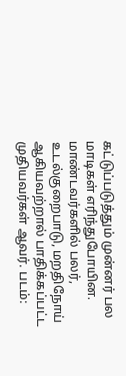கட்டுப்படுத்தும் முன்னர் பல மாடிகள் எரிந்துபோயின. மாண்டவர்களில் பலர், உடல்குறைபாடு, மறதிநோய் ஆகியவற்றால் பாதிக்கப்பட்ட முதியவர்கள் ஆவர். படம்: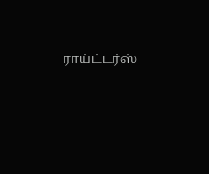ராய்ட்டர்ஸ்